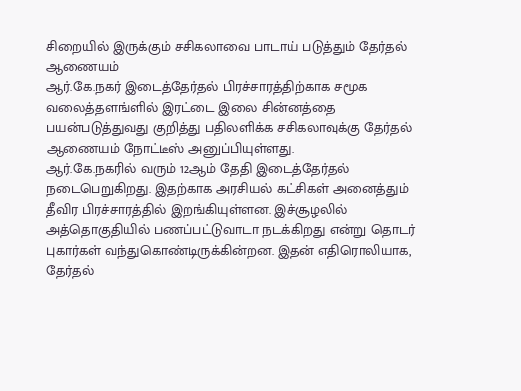சிறையில் இருக்கும் சசிகலாவை பாடாய் படுத்தும் தேர்தல் ஆணையம்
ஆர்.கே.நகர் இடைத்தேர்தல் பிரச்சாரத்திற்காக சமூக வலைத்தளங்ளில் இரட்டை இலை சின்னத்தை பயன்படுத்துவது குறித்து பதிலளிக்க சசிகலாவுக்கு தேர்தல் ஆணையம் நோட்டீஸ் அனுப்பியுள்ளது.
ஆர்.கே.நகரில் வரும் 12ஆம் தேதி இடைத்தேர்தல் நடைபெறுகிறது. இதற்காக அரசியல் கட்சிகள் அனைத்தும் தீவிர பிரச்சாரத்தில் இறங்கியுள்ளன. இச்சூழலில் அத்தொகுதியில் பணப்பட்டுவாடா நடக்கிறது என்று தொடர் புகார்கள் வந்துகொண்டிருக்கின்றன. இதன் எதிரொலியாக, தேர்தல்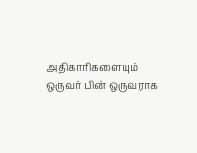அதிகாரிகளையும் ஒருவர் பின் ஒருவராக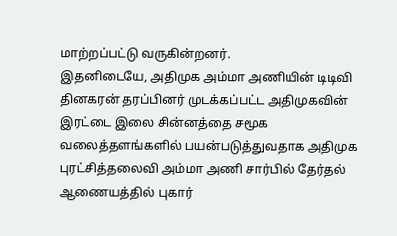மாற்றப்பட்டு வருகின்றனர்.
இதனிடையே, அதிமுக அம்மா அணியின் டிடிவி தினகரன் தரப்பினர் முடக்கப்பட்ட அதிமுகவின் இரட்டை இலை சின்னத்தை சமூக வலைத்தளங்களில் பயன்படுத்துவதாக அதிமுக புரட்சித்தலைவி அம்மா அணி சார்பில் தேர்தல் ஆணையத்தில் புகார்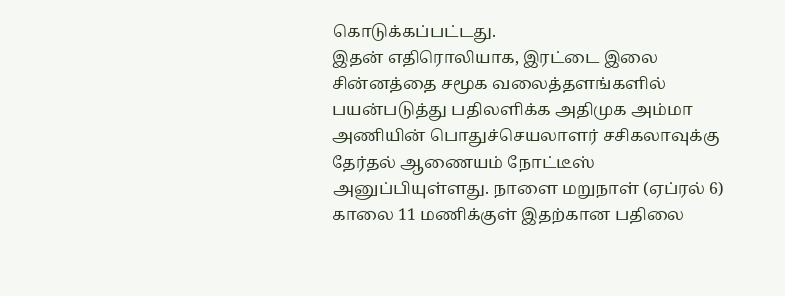கொடுக்கப்பட்டது.
இதன் எதிரொலியாக, இரட்டை இலை சின்னத்தை சமூக வலைத்தளங்களில் பயன்படுத்து பதிலளிக்க அதிமுக அம்மா அணியின் பொதுச்செயலாளர் சசிகலாவுக்கு தேர்தல் ஆணையம் நோட்டீஸ் அனுப்பியுள்ளது. நாளை மறுநாள் (ஏப்ரல் 6) காலை 11 மணிக்குள் இதற்கான பதிலை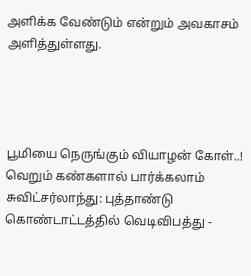அளிக்க வேண்டும் என்றும் அவகாசம் அளித்துள்ளது.




பூமியை நெருங்கும் வியாழன் கோள்..! வெறும் கண்களால் பார்க்கலாம்
சுவிட்சர்லாந்து: புத்தாண்டு கொண்டாட்டத்தில் வெடிவிபத்து -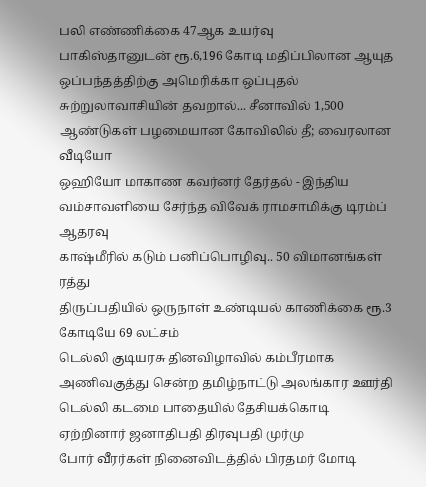பலி எண்ணிக்கை 47ஆக உயர்வு
பாகிஸ்தானுடன் ரூ.6,196 கோடி மதிப்பிலான ஆயுத ஒப்பந்தத்திற்கு அமெரிக்கா ஒப்புதல்
சுற்றுலாவாசியின் தவறால்... சீனாவில் 1,500 ஆண்டுகள் பழமையான கோவிலில் தீ; வைரலான வீடியோ
ஒஹியோ மாகாண கவர்னர் தேர்தல் - இந்திய வம்சாவளியை சேர்ந்த விவேக் ராமசாமிக்கு டிரம்ப் ஆதரவு
காஷ்மீரில் கடும் பனிப்பொழிவு.. 50 விமானங்கள் ரத்து
திருப்பதியில் ஒருநாள் உண்டியல் காணிக்கை ரூ.3 கோடியே 69 லட்சம்
டெல்லி குடியரசு தினவிழாவில் கம்பீரமாக அணிவகுத்து சென்ற தமிழ்நாட்டு அலங்கார ஊர்தி
டெல்லி கடமை பாதையில் தேசியக்கொடி ஏற்றினார் ஜனாதிபதி திரவுபதி முர்மு
போர் வீரர்கள் நினைவிடத்தில் பிரதமர் மோடி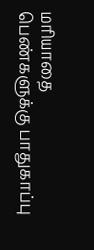மரியாதை
பெண்களுக்கு பாதுகாப்பு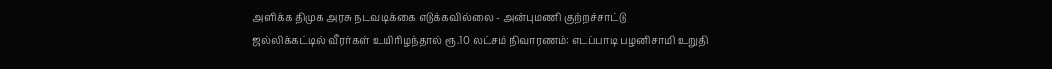அளிக்க திமுக அரசு நடவடிக்கை எடுக்கவில்லை - அன்புமணி குற்றச்சாட்டு
ஜல்லிக்கட்டில் வீரர்கள் உயிரிழந்தால் ரூ.10 லட்சம் நிவாரணம்: எடப்பாடி பழனிசாமி உறுதி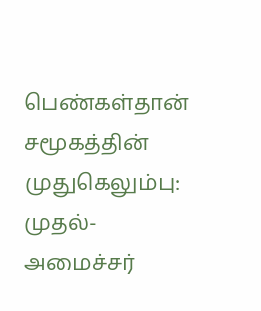பெண்கள்தான் சமூகத்தின் முதுகெலும்பு: முதல்-அமைச்சர்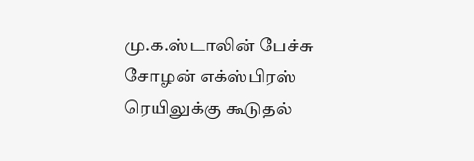மு.க.ஸ்டாலின் பேச்சு
சோழன் எக்ஸ்பிரஸ் ரெயிலுக்கு கூடுதல்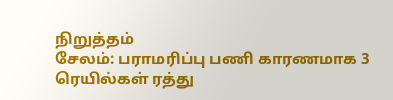நிறுத்தம்
சேலம்: பராமரிப்பு பணி காரணமாக 3 ரெயில்கள் ரத்து